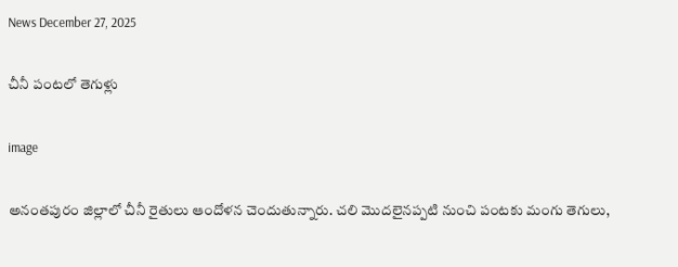News December 27, 2025

చీనీ పంటలో తెగుళ్లు

image

అనంతపురం జిల్లాలో చీనీ రైతులు ఆందోళన చెందుతున్నారు. చలి మొదలైనప్పటి నుంచి పంటకు మంగు తెగులు,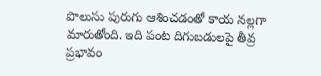పొలుసు పురుగు ఆశించడంతో కాయ నల్లగా మారుతోంది. ఇది పంట దిగుబడులపై తీవ్ర ప్రభావం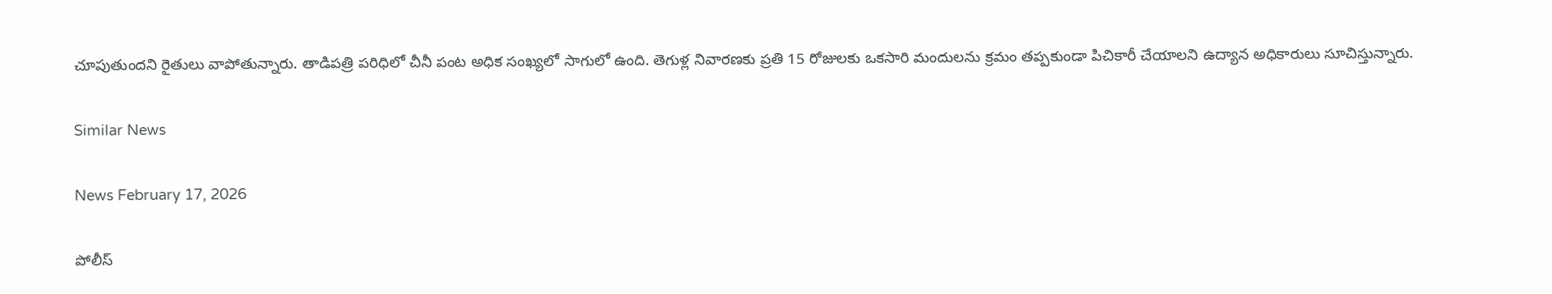చూపుతుందని రైతులు వాపోతున్నారు. తాడిపత్రి పరిధిలో చీనీ పంట అధిక సంఖ్యలో సాగులో ఉంది. తెగుళ్ల నివారణకు ప్రతి 15 రోజులకు ఒకసారి మందులను క్రమం తప్పకుండా పిచికారీ చేయాలని ఉద్యాన అధికారులు సూచిస్తున్నారు.

Similar News

News February 17, 2026

పోలీస్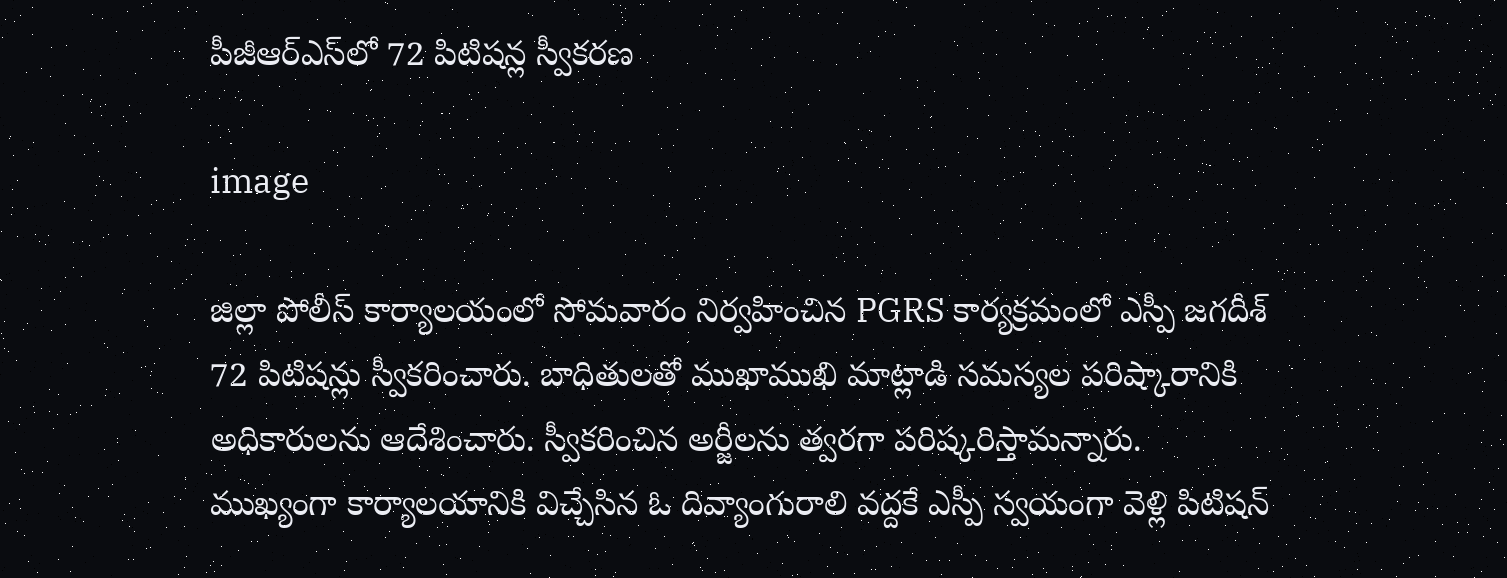పీజీఆర్ఎస్‌లో 72 పిటిషన్ల స్వీకరణ

image

జిల్లా పోలీస్ కార్యాలయంలో సోమవారం నిర్వహించిన PGRS కార్యక్రమంలో ఎస్పీ జగదీశ్ 72 పిటిషన్లు స్వీకరించారు. బాధితులతో ముఖాముఖి మాట్లాడి సమస్యల పరిష్కారానికి అధికారులను ఆదేశించారు. స్వీకరించిన అర్జీలను త్వరగా పరిష్కరిస్తామన్నారు. ముఖ్యంగా కార్యాలయానికి విచ్చేసిన ఓ దివ్యాంగురాలి వద్దకే ఎస్పీ స్వయంగా వెళ్లి పిటిషన్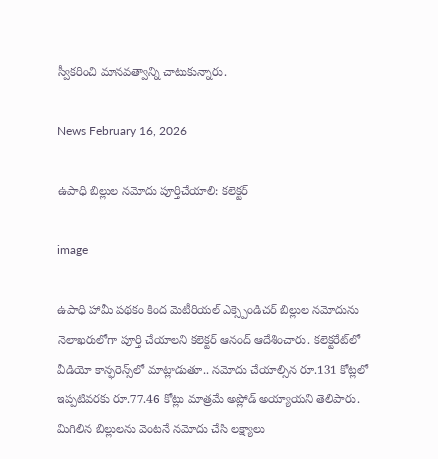స్వీకరించి మానవత్వాన్ని చాటుకున్నారు.

News February 16, 2026

ఉపాధి బిల్లుల నమోదు పూర్తిచేయాలి: కలెక్టర్

image

ఉపాధి హామీ పథకం కింద మెటీరియల్ ఎక్స్పెండిచర్ బిల్లుల నమోదును నెలాఖరులోగా పూర్తి చేయాలని కలెక్టర్ ఆనంద్ ఆదేశించారు. కలెక్టరేట్‌లో వీడియో కాన్ఫరెన్స్‌లో మాట్లాడుతూ.. నమోదు చేయాల్సిన రూ.131 కోట్లలో ఇప్పటివరకు రూ.77.46 కోట్లు మాత్రమే అప్లోడ్ అయ్యాయని తెలిపారు. మిగిలిన బిల్లులను వెంటనే నమోదు చేసి లక్ష్యాలు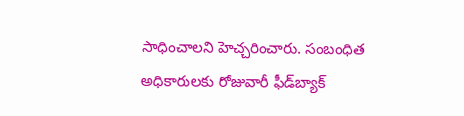సాధించాలని హెచ్చరించారు. సంబంధిత అధికారులకు రోజువారీ ఫీడ్‌బ్యాక్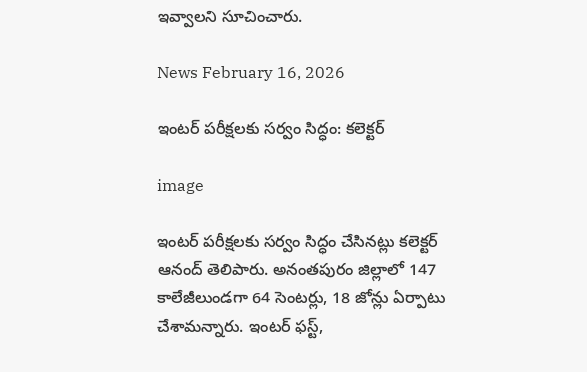ఇవ్వాలని సూచించారు.

News February 16, 2026

ఇంటర్ పరీక్షలకు సర్వం సిద్ధం: కలెక్టర్

image

ఇంటర్ పరీక్షలకు సర్వం సిద్ధం చేసినట్లు కలెక్టర్ ఆనంద్ తెలిపారు. అనంతపురం జిల్లాలో 147 కాలేజీలుండగా 64 సెంటర్లు, 18 జోన్లు ఏర్పాటు చేశామన్నారు. ఇంటర్ ఫస్ట్,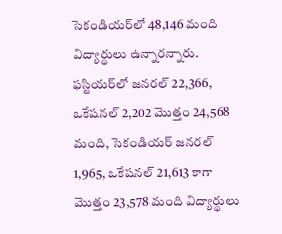సెకండియర్‌‌లో 48,146 మంది విద్యార్థులు ఉన్నారన్నారు. ఫస్టియర్‌లో జనరల్ 22,366, ఒకేషనల్ 2,202 మొత్తం 24,568 మంది, సెకండియర్‌ జనరల్ 1,965, ఒకేషనల్ 21,613 కాగా మొత్తం 23,578 మంది విద్యార్థులు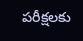పరీక్షలకు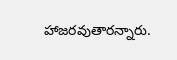హాజరవుతారన్నారు.